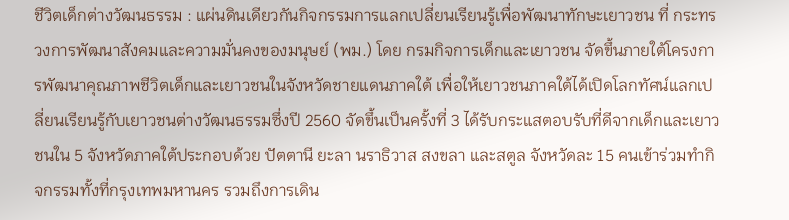ชีวิตเด็กต่างวัฒนธรรม : แผ่นดินเดียวกันกิจกรรมการแลกเปลี่ยนเรียนรู้เพื่อพัฒนาทักษะเยาวชน ที่ กระทรวงการพัฒนาสังคมและความมั่นคงของมนุษย์ (พม.) โดย กรมกิจการเด็กและเยาวชน จัดขึ้นภายใต้โครงการพัฒนาคุณภาพชีวิตเด็กและเยาวชนในจังหวัดชายแดนภาคใต้ เพื่อให้เยาวชนภาคใต้ได้เปิดโลกทัศน์แลกเปลี่ยนเรียนรู้กับเยาวชนต่างวัฒนธรรมซึ่งปี 2560 จัดขึ้นเป็นครั้งที่ 3 ได้รับกระแสตอบรับที่ดีจากเด็กและเยาวชนใน 5 จังหวัดภาคใต้ประกอบด้วย ปัตตานี ยะลา นราธิวาส สงขลา และสตูล จังหวัดละ 15 คนเข้าร่วมทำกิจกรรมทั้งที่กรุงเทพมหานคร รวมถึงการเดิน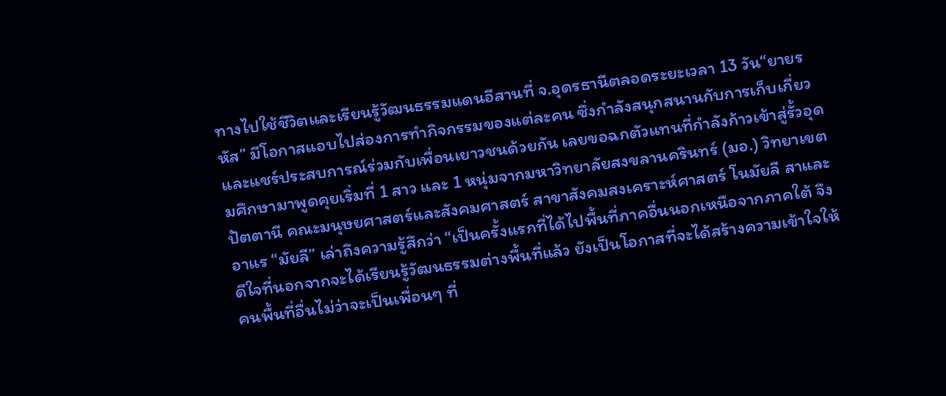ทางไปใช้ชีวิตและเรียนรู้วัฒนธรรมแดนอีสานที่ จ.อุดรธานีตลอดระยะเวลา 13 วัน“ยายรหัส” มีโอกาสแอบไปส่องการทำกิจกรรมของแต่ละคน ซึ่งกำลังสนุกสนานกับการเก็บเกี่ยวและแชร์ประสบการณ์ร่วมกับเพื่อนเยาวชนด้วยกัน เลยขอฉกตัวแทนที่กำลังก้าวเข้าสู่รั้วอุดมศึกษามาพูดคุยเริ่มที่ 1 สาว และ 1 หนุ่มจากมหาวิทยาลัยสงขลานครินทร์ (มอ.) วิทยาเขตปัตตานี คณะมนุษยศาสตร์และสังคมศาสตร์ สาขาสังคมสงเคราะห์ศาสตร์ โนมัยลี สาและอาแร “มัยลี” เล่าถึงความรู้สึกว่า “เป็นครั้งแรกที่ได้ไปพื้นที่ภาคอื่นนอกเหนือจากภาคใต้ จึงดีใจที่นอกจากจะได้เรียนรู้วัฒนธรรมต่างพื้นที่แล้ว ยังเป็นโอกาสที่จะได้สร้างความเข้าใจให้คนพื้นที่อื่นไม่ว่าจะเป็นเพื่อนๆ ที่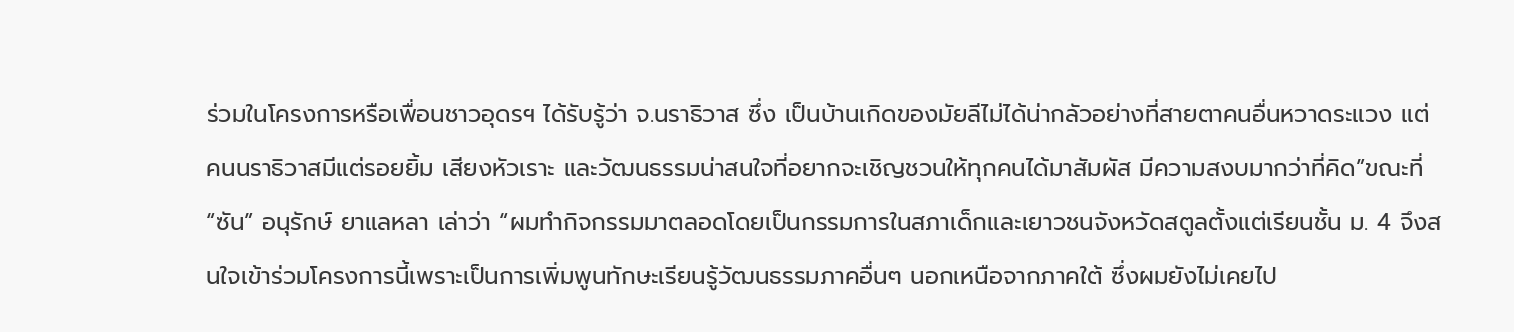ร่วมในโครงการหรือเพื่อนชาวอุดรฯ ได้รับรู้ว่า จ.นราธิวาส ซึ่ง เป็นบ้านเกิดของมัยลีไม่ได้น่ากลัวอย่างที่สายตาคนอื่นหวาดระแวง แต่ คนนราธิวาสมีแต่รอยยิ้ม เสียงหัวเราะ และวัฒนธรรมน่าสนใจที่อยากจะเชิญชวนให้ทุกคนได้มาสัมผัส มีความสงบมากว่าที่คิด”ขณะที่ “ซัน” อนุรักษ์ ยาแลหลา เล่าว่า “ผมทำกิจกรรมมาตลอดโดยเป็นกรรมการในสภาเด็กและเยาวชนจังหวัดสตูลตั้งแต่เรียนชั้น ม. 4 จึงสนใจเข้าร่วมโครงการนี้เพราะเป็นการเพิ่มพูนทักษะเรียนรู้วัฒนธรรมภาคอื่นๆ นอกเหนือจากภาคใต้ ซึ่งผมยังไม่เคยไป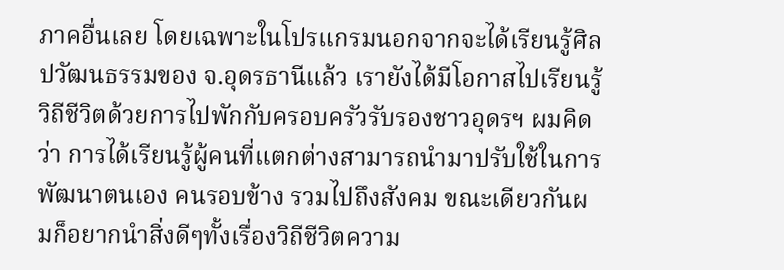ภาคอื่นเลย โดยเฉพาะในโปรแกรมนอกจากจะได้เรียนรู้ศิลปวัฒนธรรมของ จ.อุดรธานีแล้ว เรายังได้มีโอกาสไปเรียนรู้วิถีชีวิตด้วยการไปพักกับครอบครัวรับรองชาวอุดรฯ ผมคิดว่า การได้เรียนรู้ผู้คนที่แตกต่างสามารถนำมาปรับใช้ในการพัฒนาตนเอง คนรอบข้าง รวมไปถึงสังคม ขณะเดียวกันผมก็อยากนำสิ่งดีๆทั้งเรื่องวิถีชีวิตความ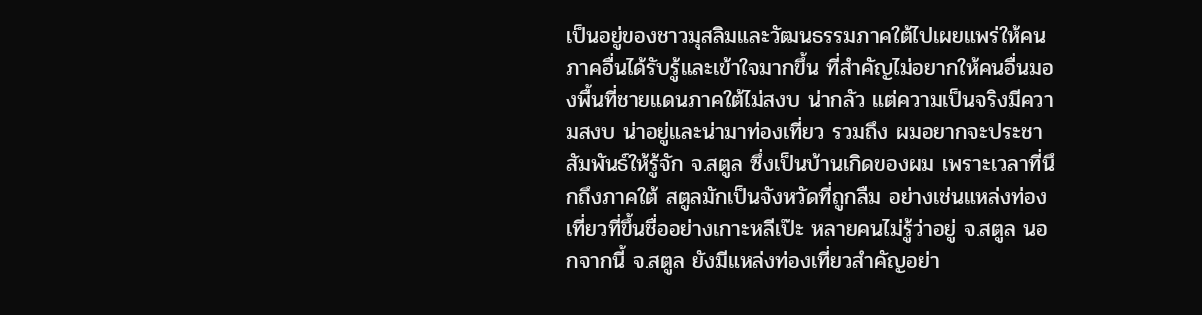เป็นอยู่ของชาวมุสลิมและวัฒนธรรมภาคใต้ไปเผยแพร่ให้คนภาคอื่นได้รับรู้และเข้าใจมากขึ้น ที่สำคัญไม่อยากให้คนอื่นมองพื้นที่ชายแดนภาคใต้ไม่สงบ น่ากลัว แต่ความเป็นจริงมีความสงบ น่าอยู่และน่ามาท่องเที่ยว รวมถึง ผมอยากจะประชาสัมพันธ์ให้รู้จัก จ.สตูล ซึ่งเป็นบ้านเกิดของผม เพราะเวลาที่นึกถึงภาคใต้ สตูลมักเป็นจังหวัดที่ถูกลืม อย่างเช่นแหล่งท่องเที่ยวที่ขึ้นชื่ออย่างเกาะหลีเป๊ะ หลายคนไม่รู้ว่าอยู่ จ.สตูล นอกจากนี้ จ.สตูล ยังมีแหล่งท่องเที่ยวสำคัญอย่า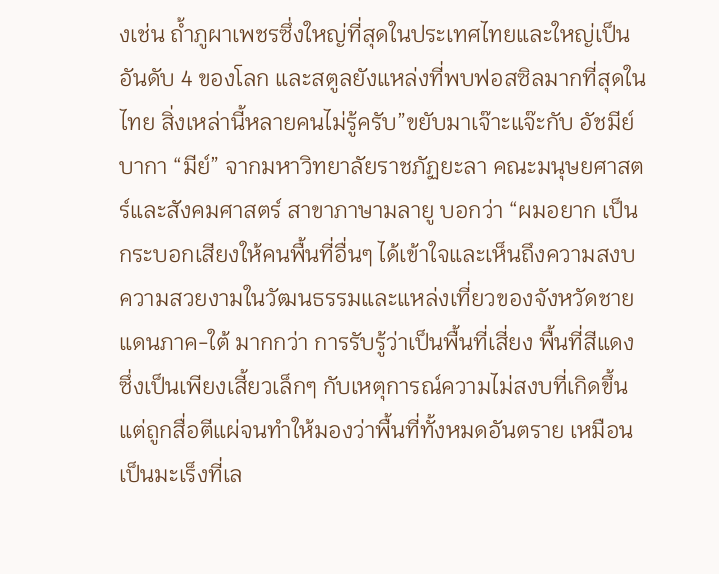งเช่น ถ้ำภูผาเพชรซึ่งใหญ่ที่สุดในประเทศไทยและใหญ่เป็นอันดับ 4 ของโลก และสตูลยังแหล่งที่พบฟอสซิลมากที่สุดในไทย สิ่งเหล่านี้หลายคนไม่รู้ครับ”ขยับมาเจ๊าะแจ๊ะกับ อัชมีย์ บากา “มีย์” จากมหาวิทยาลัยราชภัฏยะลา คณะมนุษยศาสตร์และสังคมศาสตร์ สาขาภาษามลายู บอกว่า “ผมอยาก เป็นกระบอกเสียงให้คนพื้นที่อื่นๆ ได้เข้าใจและเห็นถึงความสงบ ความสวยงามในวัฒนธรรมและแหล่งเที่ยวของจังหวัดชายแดนภาค-ใต้ มากกว่า การรับรู้ว่าเป็นพื้นที่เสี่ยง พื้นที่สีแดง ซึ่งเป็นเพียงเสี้ยวเล็กๆ กับเหตุการณ์ความไม่สงบที่เกิดขึ้นแต่ถูกสื่อตีแผ่จนทำให้มองว่าพื้นที่ทั้งหมดอันตราย เหมือนเป็นมะเร็งที่เล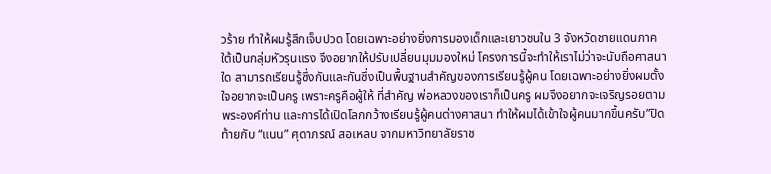วร้าย ทำให้ผมรู้สึกเจ็บปวด โดยเฉพาะอย่างยิ่งการมองเด็กและเยาวชนใน 3 จังหวัดชายแดนภาคใต้เป็นกลุ่มหัวรุนแรง จึงอยากให้ปรับเปลี่ยนมุมมองใหม่ โครงการนี้จะทำให้เราไม่ว่าจะนับถือศาสนาใด สามารถเรียนรู้ซึ่งกันและกันซึ่งเป็นพื้นฐานสำคัญของการเรียนรู้ผู้คน โดยเฉพาะอย่างยิ่งผมตั้งใจอยากจะเป็นครู เพราะครูคือผู้ให้ ที่สำคัญ พ่อหลวงของเราก็เป็นครู ผมจึงอยากจะเจริญรอยตามพระองค์ท่าน และการได้เปิดโลกกว้างเรียนรู้ผู้คนต่างศาสนา ทำให้ผมได้เข้าใจผู้คนมากขึ้นครับ”ปิดท้ายกับ “แนน” ศุดาภรณ์ สอเหลบ จากมหาวิทยาลัยราช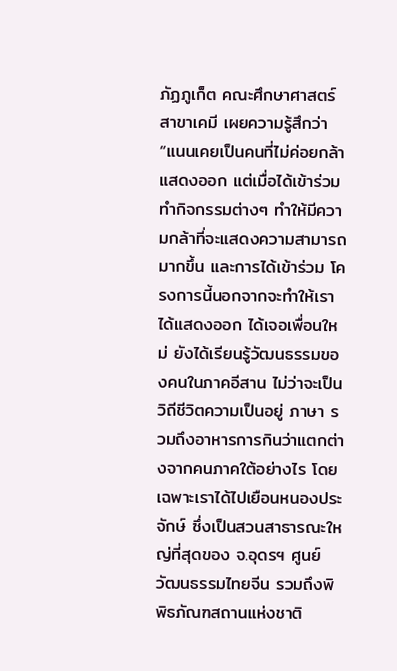ภัฏภูเก็ต คณะศึกษาศาสตร์ สาขาเคมี เผยความรู้สึกว่า “แนนเคยเป็นคนที่ไม่ค่อยกล้าแสดงออก แต่เมื่อได้เข้าร่วมทำกิจกรรมต่างๆ ทำให้มีความกล้าที่จะแสดงความสามารถมากขึ้น และการได้เข้าร่วม โครงการนี้นอกจากจะทำให้เราได้แสดงออก ได้เจอเพื่อนใหม่ ยังได้เรียนรู้วัฒนธรรมของคนในภาคอีสาน ไม่ว่าจะเป็นวิถีชีวิตความเป็นอยู่ ภาษา รวมถึงอาหารการกินว่าแตกต่างจากคนภาคใต้อย่างไร โดยเฉพาะเราได้ไปเยือนหนองประจักษ์ ซึ่งเป็นสวนสาธารณะใหญ่ที่สุดของ จ.อุดรฯ ศูนย์วัฒนธรรมไทยจีน รวมถึงพิพิธภัณฑสถานแห่งชาติ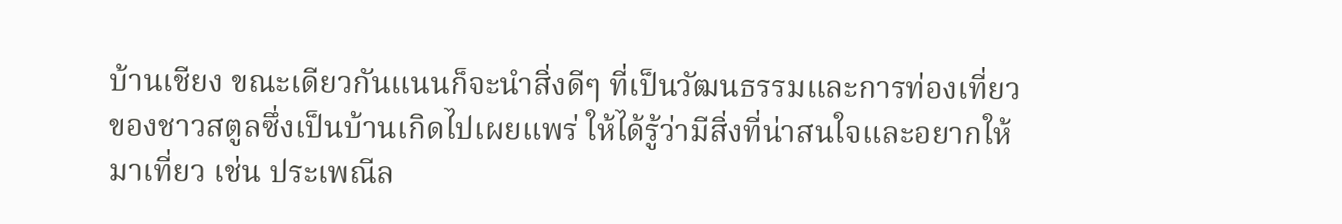บ้านเชียง ขณะเดียวกันแนนก็จะนำสิ่งดีๆ ที่เป็นวัฒนธรรมและการท่องเที่ยวของชาวสตูลซึ่งเป็นบ้านเกิดไปเผยแพร่ ให้ได้รู้ว่ามีสิ่งที่น่าสนใจและอยากให้มาเที่ยว เช่น ประเพณีล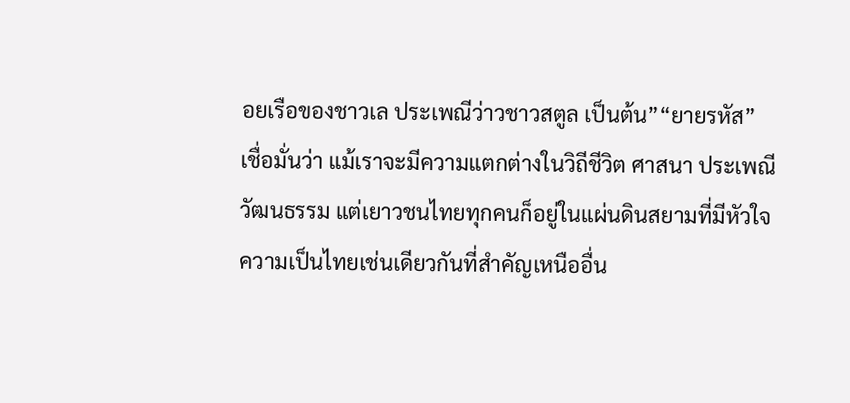อยเรือของชาวเล ประเพณีว่าวชาวสตูล เป็นต้น”“ยายรหัส” เชื่อมั่นว่า แม้เราจะมีความแตกต่างในวิถีชีวิต ศาสนา ประเพณีวัฒนธรรม แต่เยาวชนไทยทุกคนก็อยู่ในแผ่นดินสยามที่มีหัวใจความเป็นไทยเช่นเดียวกันที่สำคัญเหนืออื่น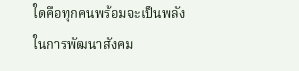ใดคือทุกคนพร้อมจะเป็นพลังในการพัฒนาสังคม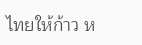ไทยให้ก้าว ห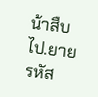น้าสืบไป.ยายรหัส